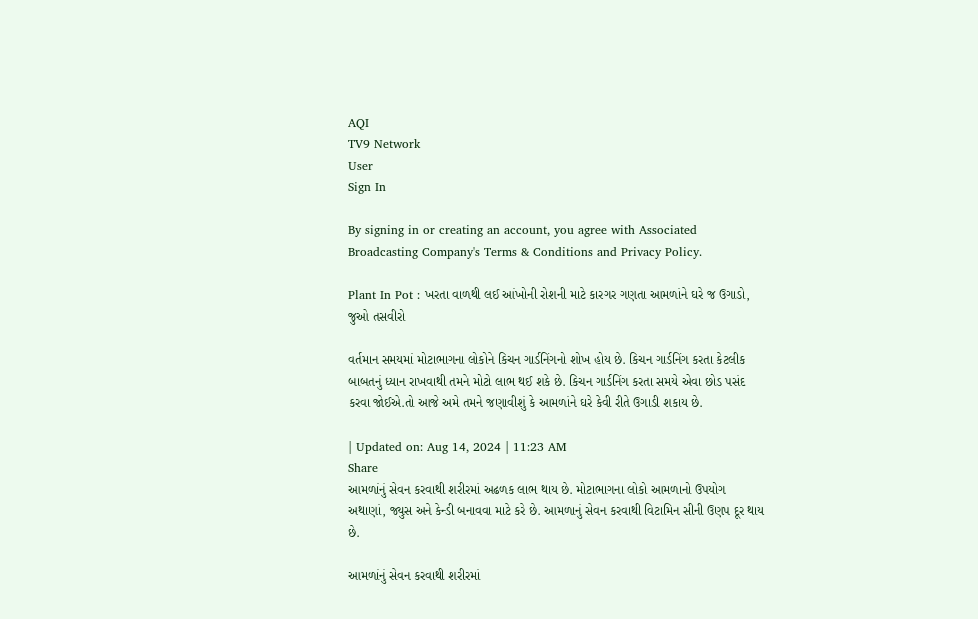AQI
TV9 Network
User
Sign In

By signing in or creating an account, you agree with Associated Broadcasting Company's Terms & Conditions and Privacy Policy.

Plant In Pot : ખરતા વાળથી લઈ આંખોની રોશની માટે કારગર ગણતા આમળાંને ઘરે જ ઉગાડો, જુઓ તસવીરો

વર્તમાન સમયમાં મોટાભાગના લોકોને કિચન ગાર્ડનિંગનો શોખ હોય છે. કિચન ગાર્ડનિંગ કરતા કેટલીક બાબતનું ધ્યાન રાખવાથી તમને મોટો લાભ થઈ શકે છે. કિચન ગાર્ડનિંગ કરતા સમયે એવા છોડ પસંદ કરવા જોઈએ.તો આજે અમે તમને જણાવીશું કે આમળાંને ઘરે કેવી રીતે ઉગાડી શકાય છે.

| Updated on: Aug 14, 2024 | 11:23 AM
Share
આમળાંનું સેવન કરવાથી શરીરમાં અઢળક લાભ થાય છે. મોટાભાગના લોકો આમળાનો ઉપયોગ અથાણાં, જ્યુસ અને કેન્ડી બનાવવા માટે કરે છે. આમળાનું સેવન કરવાથી વિટામિન સીની ઉણપ દૂર થાય છે.

આમળાંનું સેવન કરવાથી શરીરમાં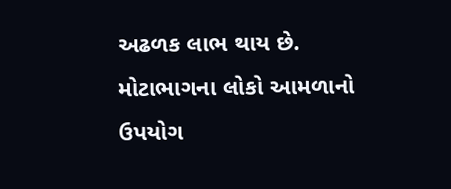અઢળક લાભ થાય છે. મોટાભાગના લોકો આમળાનો ઉપયોગ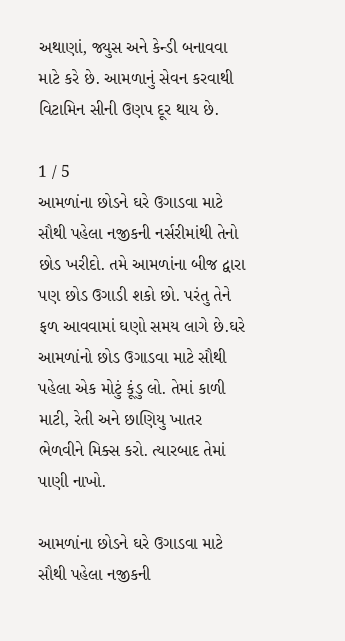અથાણાં, જ્યુસ અને કેન્ડી બનાવવા માટે કરે છે. આમળાનું સેવન કરવાથી વિટામિન સીની ઉણપ દૂર થાય છે.

1 / 5
આમળાંના છોડને ઘરે ઉગાડવા માટે સૌથી પહેલા નજીકની નર્સરીમાંથી તેનો છોડ ખરીદો. તમે આમળાંના બીજ દ્વારા પણ છોડ ઉગાડી શકો છો. પરંતુ તેને ફળ આવવામાં ઘણો સમય લાગે છે.ઘરે આમળાંનો છોડ ઉગાડવા માટે સૌથી પહેલા એક મોટું કૂંડુ લો. તેમાં કાળી માટી, રેતી અને છાણિયુ ખાતર ભેળવીને મિક્સ કરો. ત્યારબાદ તેમાં પાણી નાખો.

આમળાંના છોડને ઘરે ઉગાડવા માટે સૌથી પહેલા નજીકની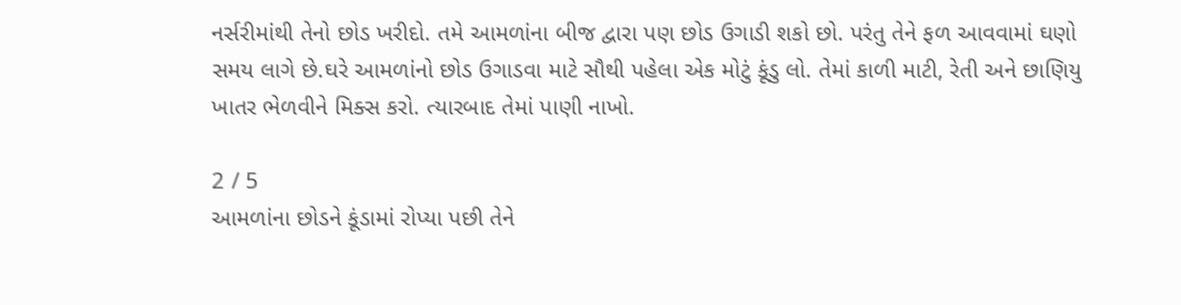નર્સરીમાંથી તેનો છોડ ખરીદો. તમે આમળાંના બીજ દ્વારા પણ છોડ ઉગાડી શકો છો. પરંતુ તેને ફળ આવવામાં ઘણો સમય લાગે છે.ઘરે આમળાંનો છોડ ઉગાડવા માટે સૌથી પહેલા એક મોટું કૂંડુ લો. તેમાં કાળી માટી, રેતી અને છાણિયુ ખાતર ભેળવીને મિક્સ કરો. ત્યારબાદ તેમાં પાણી નાખો.

2 / 5
આમળાંના છોડને કૂંડામાં રોપ્યા પછી તેને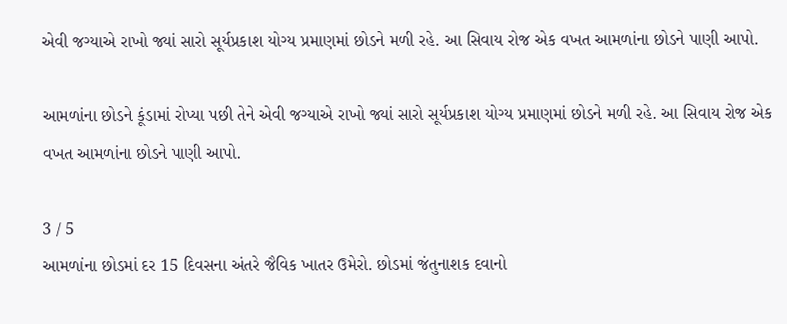એવી જગ્યાએ રાખો જ્યાં સારો સૂર્યપ્રકાશ યોગ્ય પ્રમાણમાં છોડને મળી રહે. આ સિવાય રોજ એક વખત આમળાંના છોડને પાણી આપો.

આમળાંના છોડને કૂંડામાં રોપ્યા પછી તેને એવી જગ્યાએ રાખો જ્યાં સારો સૂર્યપ્રકાશ યોગ્ય પ્રમાણમાં છોડને મળી રહે. આ સિવાય રોજ એક વખત આમળાંના છોડને પાણી આપો.

3 / 5
આમળાંના છોડમાં દર 15 દિવસના અંતરે જૈવિક ખાતર ઉમેરો. છોડમાં જંતુનાશક દવાનો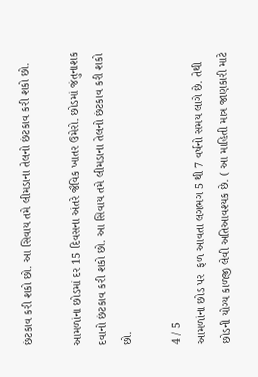છંટકાવ કરી શકો છો. આ સિવાય તમે લીમડાના તેલનો છંટકાવ કરી શકો છો.

આમળાંના છોડમાં દર 15 દિવસના અંતરે જૈવિક ખાતર ઉમેરો. છોડમાં જંતુનાશક દવાનો છંટકાવ કરી શકો છો. આ સિવાય તમે લીમડાના તેલનો છંટકાવ કરી શકો છો.

4 / 5
આમળાંના છોડ પર  ફળ આવતા લગભગ 5 થી 7 વર્ષનો સમય લાગે છે. તેથી છોડની યોગ્ય કાળજી લેવી અતિઆવશ્યક છે. ( આ માહિતી માત્ર જાણકારી માટે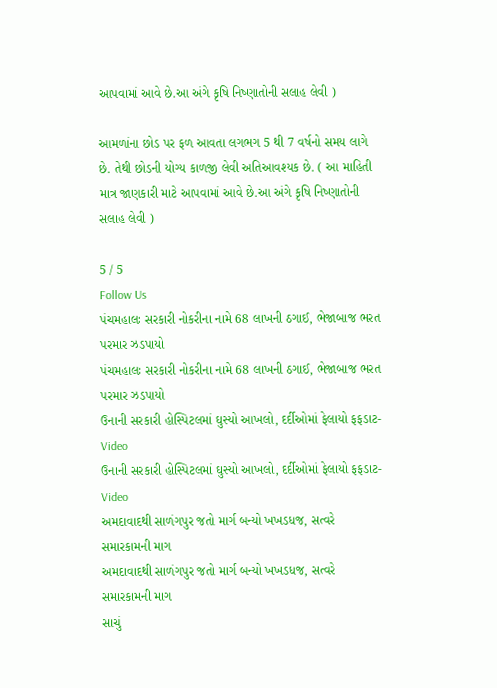આપવામાં આવે છે.આ અંગે કૃષિ નિષ્ણાતોની સલાહ લેવી )

આમળાંના છોડ પર ફળ આવતા લગભગ 5 થી 7 વર્ષનો સમય લાગે છે. તેથી છોડની યોગ્ય કાળજી લેવી અતિઆવશ્યક છે. ( આ માહિતી માત્ર જાણકારી માટે આપવામાં આવે છે.આ અંગે કૃષિ નિષ્ણાતોની સલાહ લેવી )

5 / 5
Follow Us
પંચમહાલઃ સરકારી નોકરીના નામે 68 લાખની ઠગાઈ, ભેજાબાજ ભરત પરમાર ઝડપાયો
પંચમહાલઃ સરકારી નોકરીના નામે 68 લાખની ઠગાઈ, ભેજાબાજ ભરત પરમાર ઝડપાયો
ઉનાની સરકારી હોસ્પિટલમાં ઘુસ્યો આખલો, દર્દીઓમાં ફેલાયો ફફડાટ- Video
ઉનાની સરકારી હોસ્પિટલમાં ઘુસ્યો આખલો, દર્દીઓમાં ફેલાયો ફફડાટ- Video
અમદાવાદથી સાળંગપુર જતો માર્ગ બન્યો ખખડધજ, સત્વરે સમારકામની માગ
અમદાવાદથી સાળંગપુર જતો માર્ગ બન્યો ખખડધજ, સત્વરે સમારકામની માગ
સાચું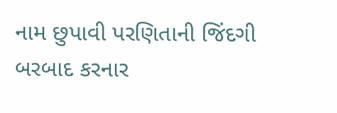નામ છુપાવી પરણિતાની જિંદગી બરબાદ કરનાર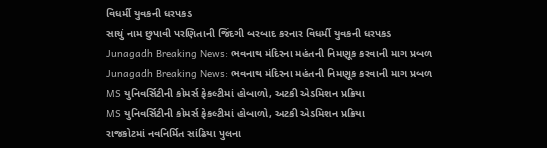વિધર્મી યુવકની ધરપકડ
સાચું નામ છુપાવી પરણિતાની જિંદગી બરબાદ કરનાર વિધર્મી યુવકની ધરપકડ
Junagadh Breaking News: ભવનાથ મંદિરના મહંતની નિમણૂક કરવાની માગ પ્રબળ
Junagadh Breaking News: ભવનાથ મંદિરના મહંતની નિમણૂક કરવાની માગ પ્રબળ
MS યુનિવર્સિટીની કોમર્સ ફેકલ્ટીમાં હોબાળો, અટકી એડમિશન પ્રક્રિયા
MS યુનિવર્સિટીની કોમર્સ ફેકલ્ટીમાં હોબાળો, અટકી એડમિશન પ્રક્રિયા
રાજકોટમાં નવનિર્મિત સાંઢિયા પુલના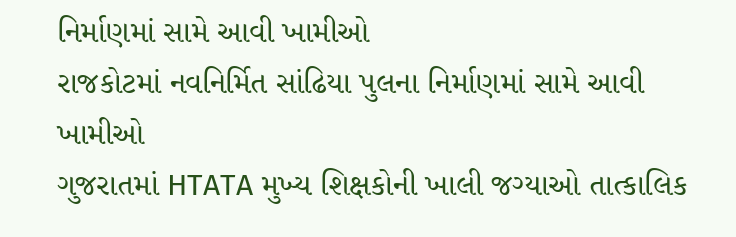નિર્માણમાં સામે આવી ખામીઓ
રાજકોટમાં નવનિર્મિત સાંઢિયા પુલના નિર્માણમાં સામે આવી ખામીઓ
ગુજરાતમાં HTATA મુખ્ય શિક્ષકોની ખાલી જગ્યાઓ તાત્કાલિક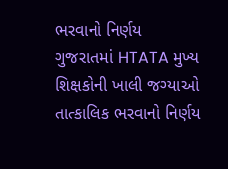ભરવાનો નિર્ણય
ગુજરાતમાં HTATA મુખ્ય શિક્ષકોની ખાલી જગ્યાઓ તાત્કાલિક ભરવાનો નિર્ણય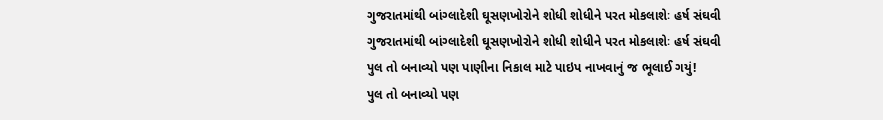ગુજરાતમાંથી બાંગ્લાદેશી ઘૂસણખોરોને શોધી શોધીને પરત મોકલાશેઃ હર્ષ સંઘવી
ગુજરાતમાંથી બાંગ્લાદેશી ઘૂસણખોરોને શોધી શોધીને પરત મોકલાશેઃ હર્ષ સંઘવી
પુલ તો બનાવ્યો પણ પાણીના નિકાલ માટે પાઇપ નાખવાનું જ ભૂલાઈ ગયું!
પુલ તો બનાવ્યો પણ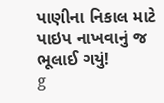પાણીના નિકાલ માટે પાઇપ નાખવાનું જ ભૂલાઈ ગયું!
g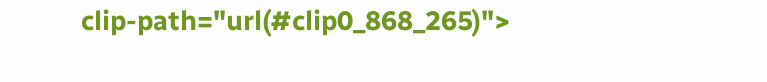clip-path="url(#clip0_868_265)">